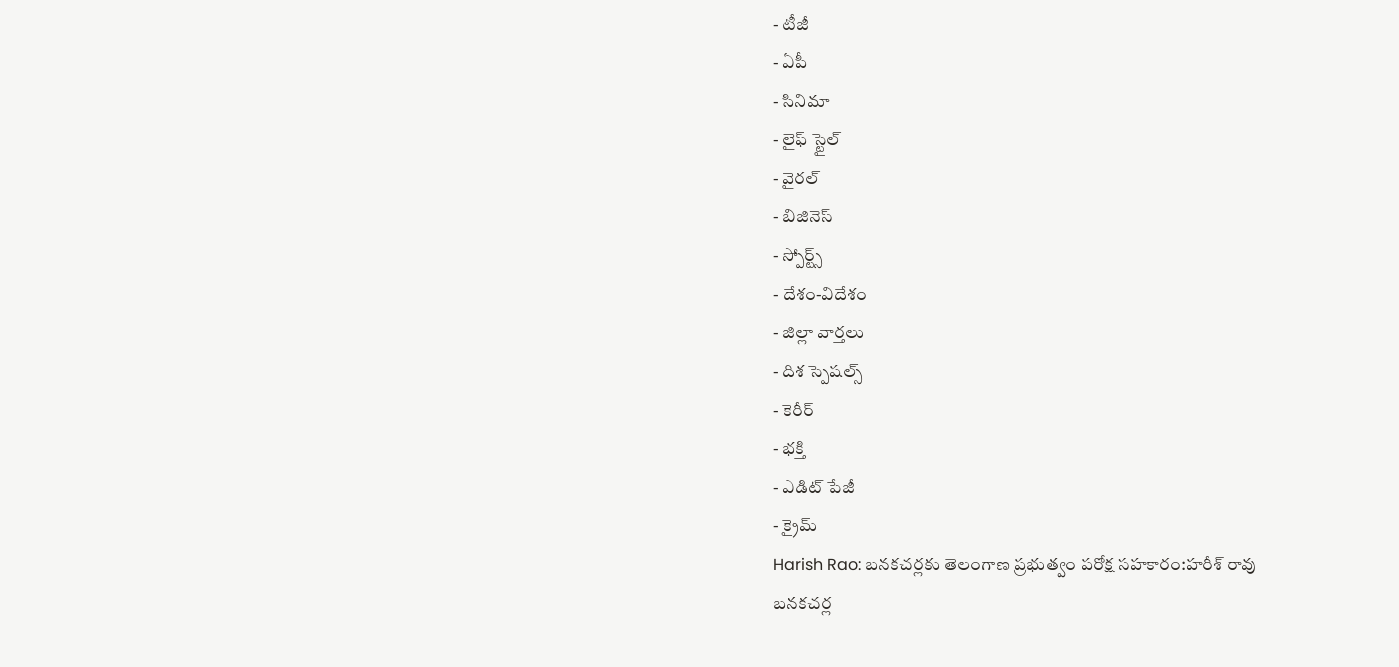- టీజీ
- ఏపీ
- సినిమా
- లైఫ్ స్టైల్
- వైరల్
- బిజినెస్
- స్పోర్ట్స్
- దేశం-విదేశం
- జిల్లా వార్తలు
- దిశ స్పెషల్స్
- కెరీర్
- భక్తి
- ఎడిట్ పేజీ
- క్రైమ్
Harish Rao: బనకచర్లకు తెలంగాణ ప్రభుత్వం పరోక్ష సహకారం:హరీశ్ రావు
బనకచర్ల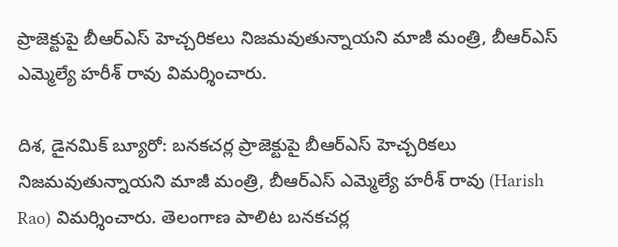ప్రాజెక్టుపై బీఆర్ఎస్ హెచ్చరికలు నిజమవుతున్నాయని మాజీ మంత్రి, బీఆర్ఎస్ ఎమ్మెల్యే హరీశ్ రావు విమర్శించారు.

దిశ, డైనమిక్ బ్యూరో: బనకచర్ల ప్రాజెక్టుపై బీఆర్ఎస్ హెచ్చరికలు నిజమవుతున్నాయని మాజీ మంత్రి, బీఆర్ఎస్ ఎమ్మెల్యే హరీశ్ రావు (Harish Rao) విమర్శించారు. తెలంగాణ పాలిట బనకచర్ల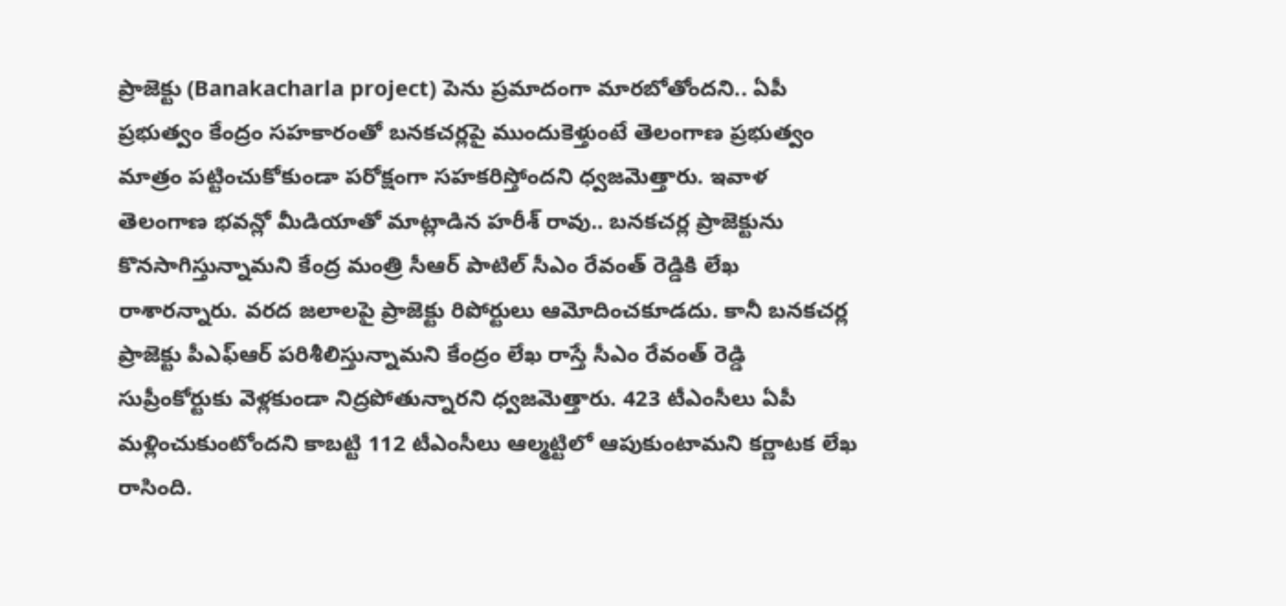ప్రాజెక్టు (Banakacharla project) పెను ప్రమాదంగా మారబోతోందని.. ఏపీ ప్రభుత్వం కేంద్రం సహకారంతో బనకచర్లపై ముందుకెళ్తుంటే తెలంగాణ ప్రభుత్వం మాత్రం పట్టించుకోకుండా పరోక్షంగా సహకరిస్తోందని ధ్వజమెత్తారు. ఇవాళ తెలంగాణ భవన్లో మీడియాతో మాట్లాడిన హరీశ్ రావు.. బనకచర్ల ప్రాజెక్టును కొనసాగిస్తున్నామని కేంద్ర మంత్రి సీఆర్ పాటిల్ సీఎం రేవంత్ రెడ్డికి లేఖ రాశారన్నారు. వరద జలాలపై ప్రాజెక్టు రిపోర్టులు ఆమోదించకూడదు. కానీ బనకచర్ల ప్రాజెక్టు పీఎఫ్ఆర్ పరిశీలిస్తున్నామని కేంద్రం లేఖ రాస్తే సీఎం రేవంత్ రెడ్డి సుప్రీంకోర్టుకు వెళ్లకుండా నిద్రపోతున్నారని ధ్వజమెత్తారు. 423 టీఎంసీలు ఏపీ మళ్లించుకుంటోందని కాబట్టి 112 టీఎంసీలు ఆల్మట్టిలో ఆపుకుంటామని కర్ణాటక లేఖ రాసింది.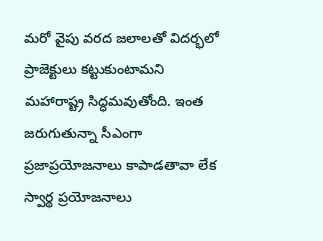మరో వైపు వరద జలాలతో విదర్భలో ప్రాజెక్టులు కట్టుకుంటామని మహారాష్ట్ర సిద్ధమవుతోంది. ఇంత జరుగుతున్నా సీఎంగా ప్రజాప్రయోజనాలు కాపాడతావా లేక స్వార్థ ప్రయోజనాలు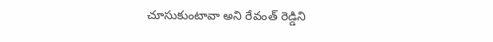చూసుకుంటావా అని రేవంత్ రెడ్డిని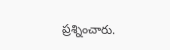ప్రశ్నించారు.